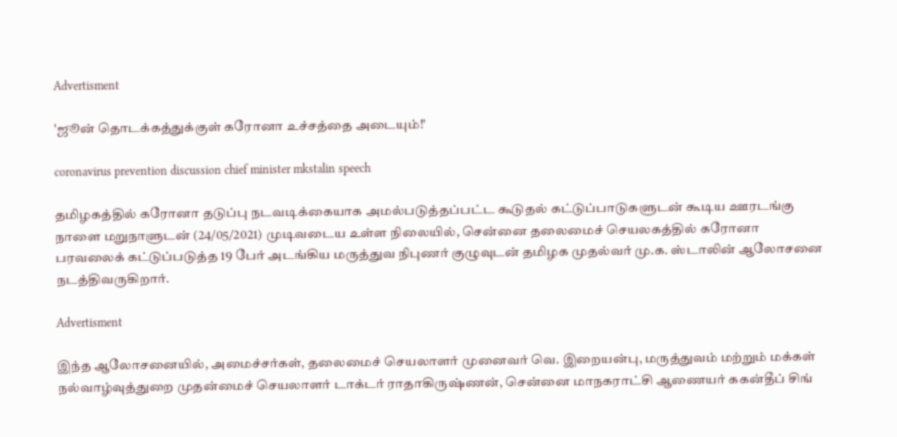Advertisment

'ஜூன் தொடக்கத்துக்குள் கரோனா உச்சத்தை அடையும்!'

coronavirus prevention discussion chief minister mkstalin speech

தமிழகத்தில் கரோனா தடுப்பு நடவடிக்கையாக அமல்படுத்தப்பட்ட கூடுதல் கட்டுப்பாடுகளுடன் கூடிய ஊரடங்கு நாளை மறுநாளுடன் (24/05/2021) முடிவடைய உள்ள நிலையில், சென்னை தலைமைச் செயலகத்தில் கரோனா பரவலைக் கட்டுப்படுத்த 19 பேர் அடங்கிய மருத்துவ நிபுணர் குழுவுடன் தமிழக முதல்வர் மு.க. ஸ்டாலின் ஆலோசனை நடத்திவருகிறார்.

Advertisment

இந்த ஆலோசனையில், அமைச்சர்கள், தலைமைச் செயலாளர் முனைவர் வெ. இறையன்பு, மருத்துவம் மற்றும் மக்கள் நல்வாழ்வுத்துறை முதன்மைச் செயலாளர் டாக்டர் ராதாகிருஷ்ணன், சென்னை மாநகராட்சி ஆணையர் ககன்தீப் சிங்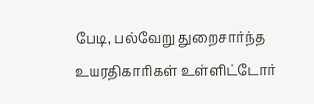பேடி, பல்வேறு துறைசார்ந்த உயரதிகாரிகள் உள்ளிட்டோர்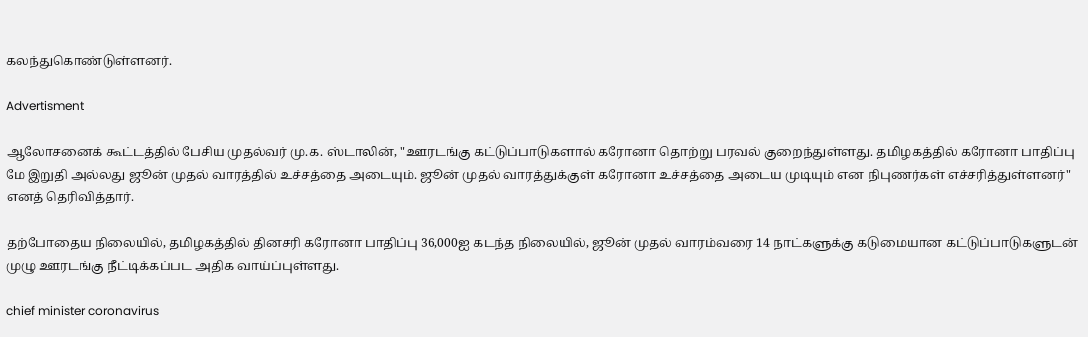கலந்துகொண்டுள்ளனர்.

Advertisment

ஆலோசனைக் கூட்டத்தில் பேசிய முதல்வர் மு.க. ஸ்டாலின், "ஊரடங்கு கட்டுப்பாடுகளால் கரோனா தொற்று பரவல் குறைந்துள்ளது. தமிழகத்தில் கரோனா பாதிப்பு மே இறுதி அல்லது ஜூன் முதல் வாரத்தில் உச்சத்தை அடையும். ஜூன் முதல் வாரத்துக்குள் கரோனா உச்சத்தை அடைய முடியும் என நிபுணர்கள் எச்சரித்துள்ளனர்" எனத் தெரிவித்தார்.

தற்போதைய நிலையில், தமிழகத்தில் தினசரி கரோனா பாதிப்பு 36,000ஐ கடந்த நிலையில், ஜூன் முதல் வாரம்வரை 14 நாட்களுக்கு கடுமையான கட்டுப்பாடுகளுடன் முழு ஊரடங்கு நீட்டிக்கப்பட அதிக வாய்ப்புள்ளது.

chief minister coronavirus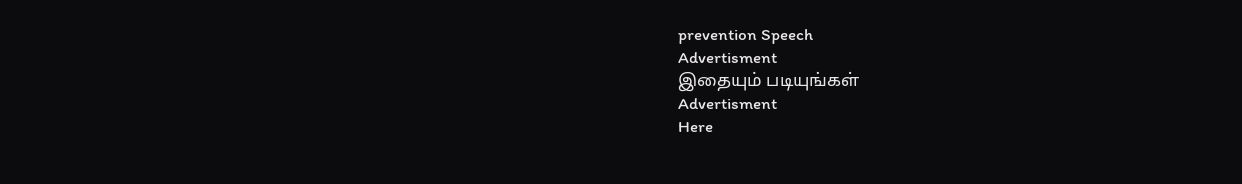prevention Speech
Advertisment
இதையும் படியுங்கள்
Advertisment
Here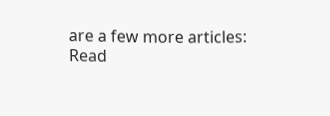are a few more articles:
Read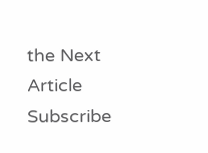the Next Article
Subscribe